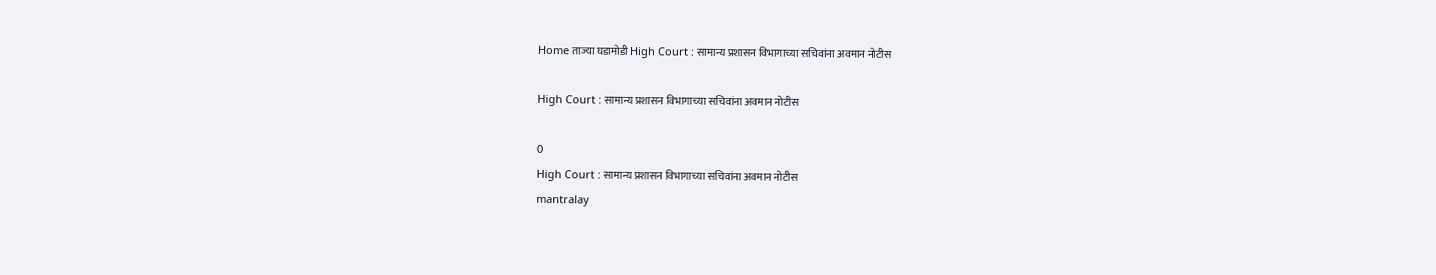Home ताज्या घडामोडी High Court : सामान्य प्रशासन विभागाच्या सचिवांना अवमान नोटीस

High Court : सामान्य प्रशासन विभागाच्या सचिवांना अवमान नोटीस

0
High Court : सामान्य प्रशासन विभागाच्या सचिवांना अवमान नोटीस
mantralay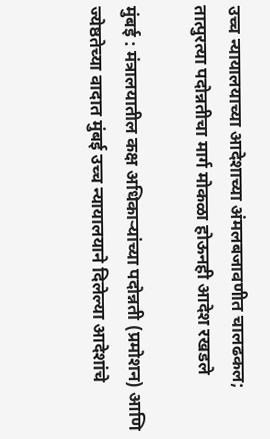उच्च न्यायालयाच्या आदेशाच्या अंमलबजावणीत चालढकल; तात्पुरत्या पदोन्नतीचा मार्ग मोकळा होऊनही आदेश रखडले

मुंबई : मंत्रालयातील कक्ष अधिकाऱ्यांच्या पदोन्नती (प्रमोशन) आणि ज्येष्ठतेच्या वादात मुंबई उच्च न्यायालयाने दिलेल्या आदेशांचे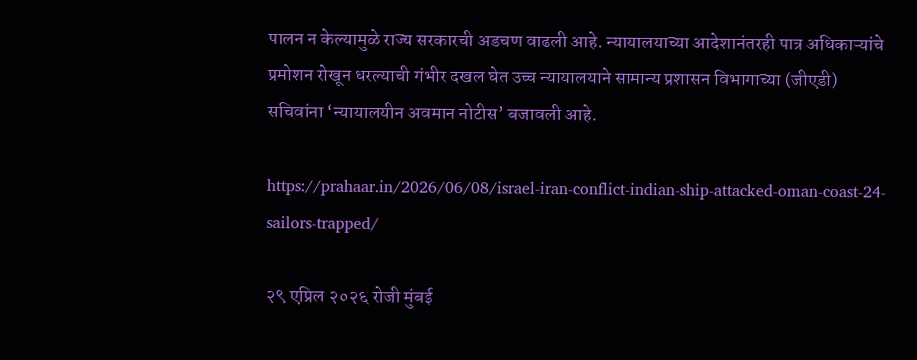पालन न केल्यामुळे राज्य सरकारची अडचण वाढली आहे. न्यायालयाच्या आदेशानंतरही पात्र अधिकाऱ्यांचे प्रमोशन रोखून धरल्याची गंभीर दखल घेत उच्च न्यायालयाने सामान्य प्रशासन विभागाच्या (जीएडी) सचिवांना ‘न्यायालयीन अवमान नोटीस’ बजावली आहे.

https://prahaar.in/2026/06/08/israel-iran-conflict-indian-ship-attacked-oman-coast-24-sailors-trapped/

२९ एप्रिल २०२६ रोजी मुंबई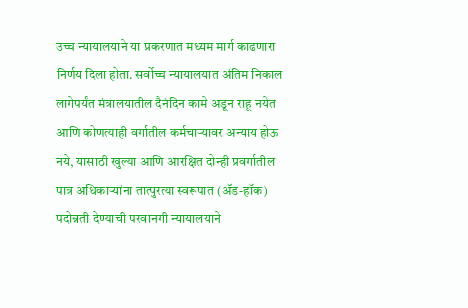उच्च न्यायालयाने या प्रकरणात मध्यम मार्ग काढणारा निर्णय दिला होता. सर्वोच्च न्यायालयात अंतिम निकाल लागेपर्यंत मंत्रालयातील दैनंदिन कामे अडून राहू नयेत आणि कोणत्याही वर्गातील कर्मचाऱ्यावर अन्याय होऊ नये, यासाठी खुल्या आणि आरक्षित दोन्ही प्रवर्गातील पात्र अधिकाऱ्यांना तात्पुरत्या स्वरूपात (ॲड-हॉक) पदोन्नती देण्याची परवानगी न्यायालयाने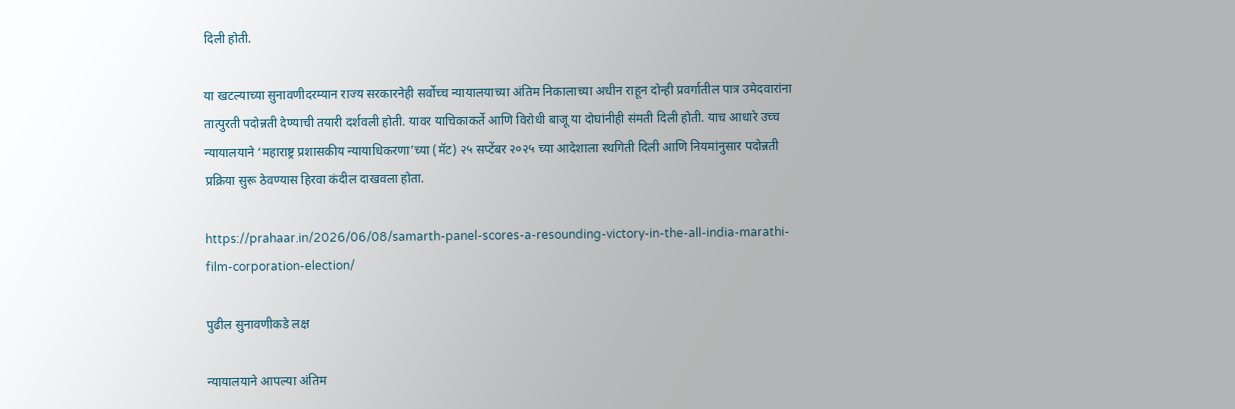दिली होती.

या खटल्याच्या सुनावणीदरम्यान राज्य सरकारनेही सर्वोच्च न्यायालयाच्या अंतिम निकालाच्या अधीन राहून दोन्ही प्रवर्गातील पात्र उमेदवारांना तात्पुरती पदोन्नती देण्याची तयारी दर्शवली होती. यावर याचिकाकर्ते आणि विरोधी बाजू या दोघांनीही संमती दिली होती. याच आधारे उच्च न्यायालयाने ‘महाराष्ट्र प्रशासकीय न्यायाधिकरणा’च्या (मॅट) २५ सप्टेंबर २०२५ च्या आदेशाला स्थगिती दिली आणि नियमांनुसार पदोन्नती प्रक्रिया सुरू ठेवण्यास हिरवा कंदील दाखवला होता.

https://prahaar.in/2026/06/08/samarth-panel-scores-a-resounding-victory-in-the-all-india-marathi-film-corporation-election/

पुढील सुनावणीकडे लक्ष

न्यायालयाने आपल्या अंतिम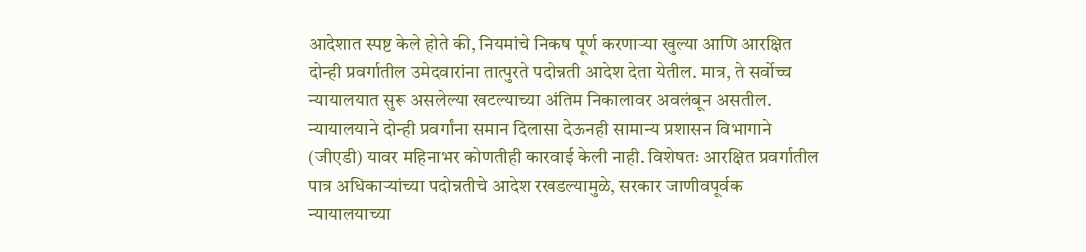आदेशात स्पष्ट केले होते की, नियमांचे निकष पूर्ण करणाऱ्या खुल्या आणि आरक्षित दोन्ही प्रवर्गातील उमेदवारांना तात्पुरते पदोन्नती आदेश देता येतील. मात्र, ते सर्वोच्च न्यायालयात सुरू असलेल्या खटल्याच्या अंतिम निकालावर अवलंबून असतील. न्यायालयाने दोन्ही प्रवर्गांना समान दिलासा देऊनही सामान्य प्रशासन विभागाने (जीएडी) यावर महिनाभर कोणतीही कारवाई केली नाही. विशेषतः आरक्षित प्रवर्गातील पात्र अधिकाऱ्यांच्या पदोन्नतीचे आदेश रखडल्यामुळे, सरकार जाणीवपूर्वक न्यायालयाच्या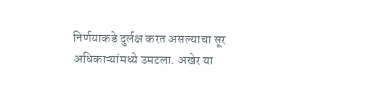निर्णयाकडे दुर्लक्ष करत असल्याचा सूर अधिकाऱ्यांमध्ये उमटला. अखेर या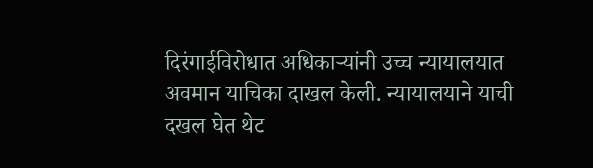दिरंगाईविरोधात अधिकाऱ्यांनी उच्च न्यायालयात अवमान याचिका दाखल केली. न्यायालयाने याची दखल घेत थेट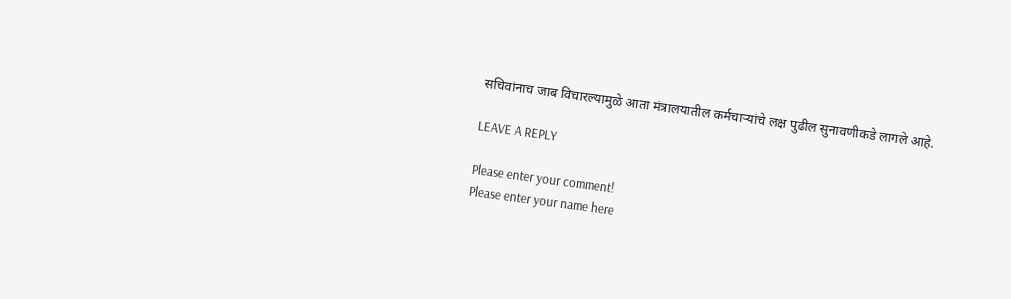सचिवांनाच जाब विचारल्यामुळे आता मंत्रालयातील कर्मचाऱ्यांचे लक्ष पुढील सुनावणीकडे लागले आहे.

LEAVE A REPLY

Please enter your comment!
Please enter your name here